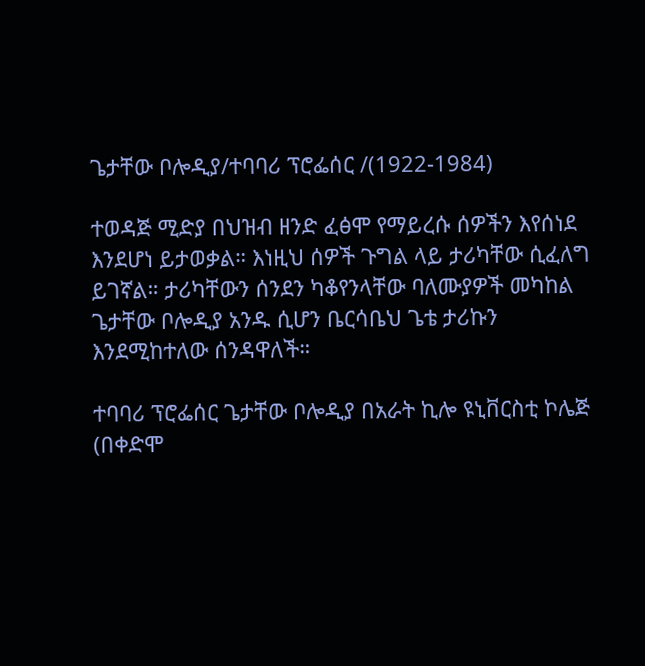ጌታቸው ቦሎዲያ/ተባባሪ ፕሮፌሰር /(1922-1984)

ተወዳጅ ሚድያ በህዝብ ዘንድ ፈፅሞ የማይረሱ ሰዎችን እየሰነደ እንደሆነ ይታወቃል። እነዚህ ሰዎች ጉግል ላይ ታሪካቸው ሲፈለግ ይገኛል። ታሪካቸውን ሰንደን ካቆየንላቸው ባለሙያዎች መካከል ጌታቸው ቦሎዲያ አንዱ ሲሆን ቤርሳቤህ ጌቴ ታሪኩን እንደሚከተለው ሰንዳዋለች።

ተባባሪ ፕሮፌሰር ጌታቸው ቦሎዲያ በአራት ኪሎ ዩኒቨርስቲ ኮሌጅ (በቀድሞ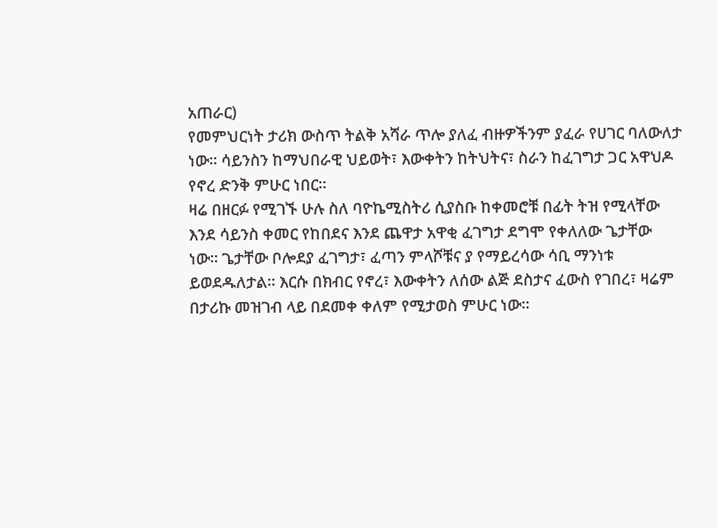አጠራር)
የመምህርነት ታሪክ ውስጥ ትልቅ አሻራ ጥሎ ያለፈ ብዙዎችንም ያፈራ የሀገር ባለውለታ ነው። ሳይንስን ከማህበራዊ ህይወት፣ እውቀትን ከትህትና፣ ስራን ከፈገግታ ጋር አዋህዶ የኖረ ድንቅ ምሁር ነበር።
ዛሬ በዘርፉ የሚገኙ ሁሉ ስለ ባዮኬሚስትሪ ሲያስቡ ከቀመሮቹ በፊት ትዝ የሚላቸው እንደ ሳይንስ ቀመር የከበደና እንደ ጨዋታ አዋቂ ፈገግታ ደግሞ የቀለለው ጌታቸው ነው። ጌታቸው ቦሎደያ ፈገግታ፣ ፈጣን ምላሾቹና ያ የማይረሳው ሳቢ ማንነቱ ይወደዱለታል። እርሱ በክብር የኖረ፣ እውቀትን ለሰው ልጅ ደስታና ፈውስ የገበረ፣ ዛሬም በታሪኩ መዝገብ ላይ በደመቀ ቀለም የሚታወስ ምሁር ነው።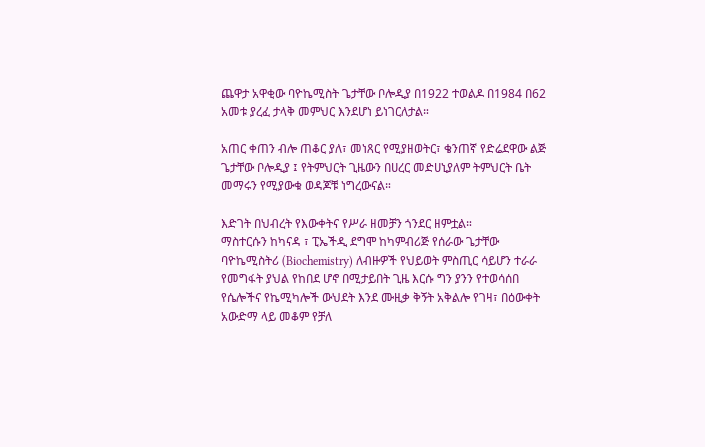ጨዋታ አዋቂው ባዮኬሚስት ጌታቸው ቦሎዲያ በ1922 ተወልዶ በ1984 በ62 አመቱ ያረፈ ታላቅ መምህር እንደሆነ ይነገርለታል።

አጠር ቀጠን ብሎ ጠቆር ያለ፣ መነጸር የሚያዘወትር፣ ቄንጠኛ የድሬደዋው ልጅ ጌታቸው ቦሎዲያ ፤ የትምህርት ጊዜውን በሀረር መድሀኒያለም ትምህርት ቤት መማሩን የሚያውቁ ወዳጆቹ ነግረውናል።

እድገት በህብረት የእውቀትና የሥራ ዘመቻን ጎንደር ዘምቷል።
ማስተርሱን ከካናዳ ፣ ፒኤችዲ ደግሞ ከካምብሪጅ የሰራው ጌታቸው ባዮኬሚስትሪ (Biochemistry) ለብዙዎች የህይወት ምስጢር ሳይሆን ተራራ የመግፋት ያህል የከበደ ሆኖ በሚታይበት ጊዜ እርሱ ግን ያንን የተወሳሰበ የሴሎችና የኬሚካሎች ውህደት እንደ ሙዚቃ ቅኝት አቅልሎ የገዛ፣ በዕውቀት አውድማ ላይ መቆም የቻለ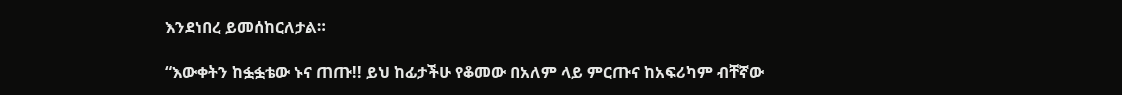እንደነበረ ይመሰከርለታል።

“እውቀትን ከፏፏቴው ኑና ጠጡ!! ይህ ከፊታችሁ የቆመው በአለም ላይ ምርጡና ከአፍሪካም ብቸኛው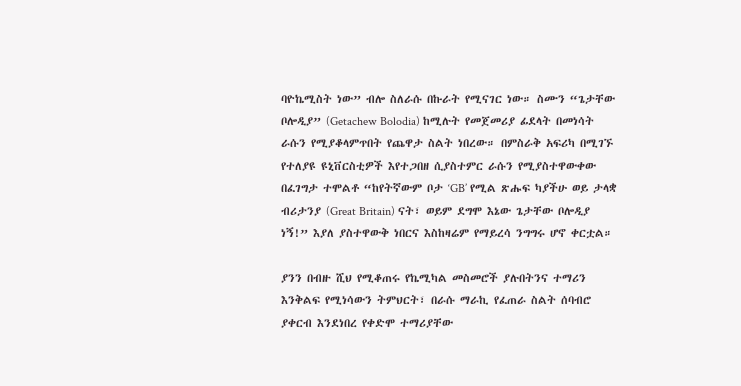ባዮኬሚስት ነው” ብሎ ስለራሱ በኩራት የሚናገር ነው። ስሙን “ጌታቸው ቦሎዲያ” (Getachew Bolodia) ከሚሉት የመጀመሪያ ፊደላት በመነሳት ራሱን የሚያቆላምጥበት የጨዋታ ስልት ነበረው። በምስራቅ አፍሪካ በሚገኙ የተለያዩ ዩኒቨርስቲዎች እየተጋበዘ ሲያስተምር ራሱን የሚያስተዋውቀው በፈገግታ ተሞልቶ “ከየትኛውም ቦታ ‘GB’ የሚል ጽሑፍ ካያችሁ ወይ ታላቋ ብሪታንያ (Great Britain) ናት፣ ወይም ደግሞ እኔው ጌታቸው ቦሎዲያ ነኝ!” እያለ ያስተዋውቅ ነበርና እስከዛሬም የማይረሳ ንግግሩ ሆኖ ቀርቷል።

ያንን በብዙ ሺህ የሚቆጠሩ የኬሚካል መስመሮች ያሉበትንና ተማሪን እንቅልፍ የሚነሳውን ትምህርት፣ በራሱ ማራኪ የፈጠራ ስልት ሰባብሮ ያቀርብ እንደነበረ የቀድሞ ተማሪያቸው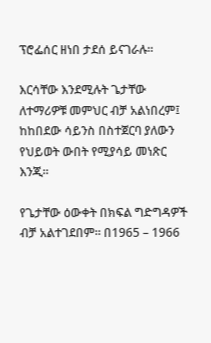ፕሮፌሰር ዘነበ ታደሰ ይናገራሉ።

እርሳቸው እንደሚሉት ጌታቸው ለተማሪዎቹ መምህር ብቻ አልነበረም፤ ከከበደው ሳይንስ በስተጀርባ ያለውን የህይወት ውበት የሚያሳይ መነጽር እንጂ።

የጌታቸው ዕውቀት በክፍል ግድግዳዎች ብቻ አልተገደበም። በ1965 – 1966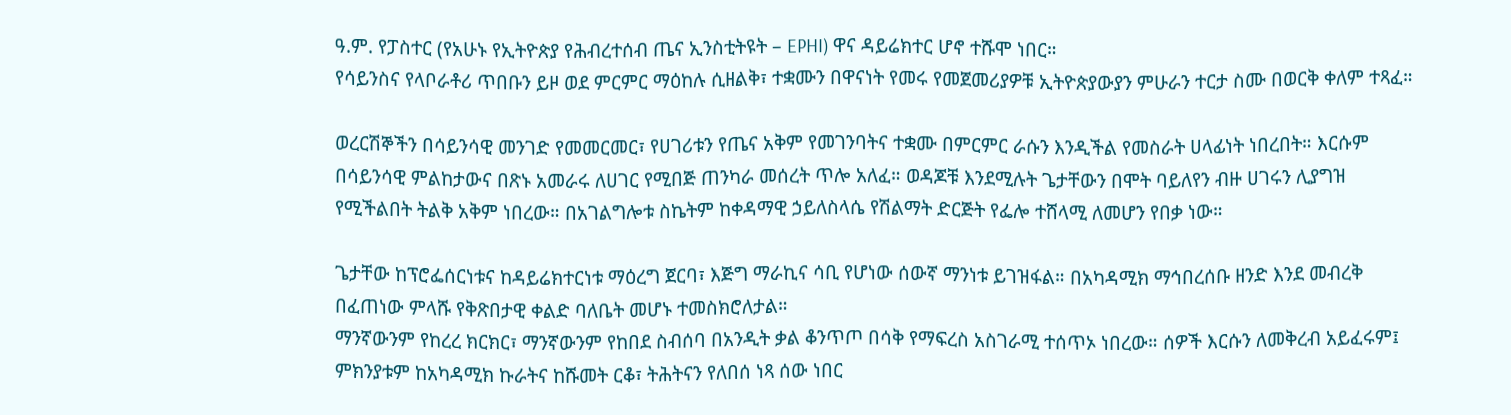ዓ.ም. የፓስተር (የአሁኑ የኢትዮጵያ የሕብረተሰብ ጤና ኢንስቲትዩት – EPHI) ዋና ዳይሬክተር ሆኖ ተሹሞ ነበር።
የሳይንስና የላቦራቶሪ ጥበቡን ይዞ ወደ ምርምር ማዕከሉ ሲዘልቅ፣ ተቋሙን በዋናነት የመሩ የመጀመሪያዎቹ ኢትዮጵያውያን ምሁራን ተርታ ስሙ በወርቅ ቀለም ተጻፈ።

ወረርሽኞችን በሳይንሳዊ መንገድ የመመርመር፣ የሀገሪቱን የጤና አቅም የመገንባትና ተቋሙ በምርምር ራሱን እንዲችል የመስራት ሀላፊነት ነበረበት። እርሱም በሳይንሳዊ ምልከታውና በጽኑ አመራሩ ለሀገር የሚበጅ ጠንካራ መሰረት ጥሎ አለፈ። ወዳጆቹ እንደሚሉት ጌታቸውን በሞት ባይለየን ብዙ ሀገሩን ሊያግዝ የሚችልበት ትልቅ አቅም ነበረው። በአገልግሎቱ ስኬትም ከቀዳማዊ ኃይለስላሴ የሽልማት ድርጅት የፌሎ ተሸላሚ ለመሆን የበቃ ነው።

ጌታቸው ከፕሮፌሰርነቱና ከዳይሬክተርነቱ ማዕረግ ጀርባ፣ እጅግ ማራኪና ሳቢ የሆነው ሰውኛ ማንነቱ ይገዝፋል። በአካዳሚክ ማኅበረሰቡ ዘንድ እንደ መብረቅ በፈጠነው ምላሹ የቅጽበታዊ ቀልድ ባለቤት መሆኑ ተመስክሮለታል።
ማንኛውንም የከረረ ክርክር፣ ማንኛውንም የከበደ ስብሰባ በአንዲት ቃል ቆንጥጦ በሳቅ የማፍረስ አስገራሚ ተሰጥኦ ነበረው። ሰዎች እርሱን ለመቅረብ አይፈሩም፤ ምክንያቱም ከአካዳሚክ ኩራትና ከሹመት ርቆ፣ ትሕትናን የለበሰ ነጻ ሰው ነበር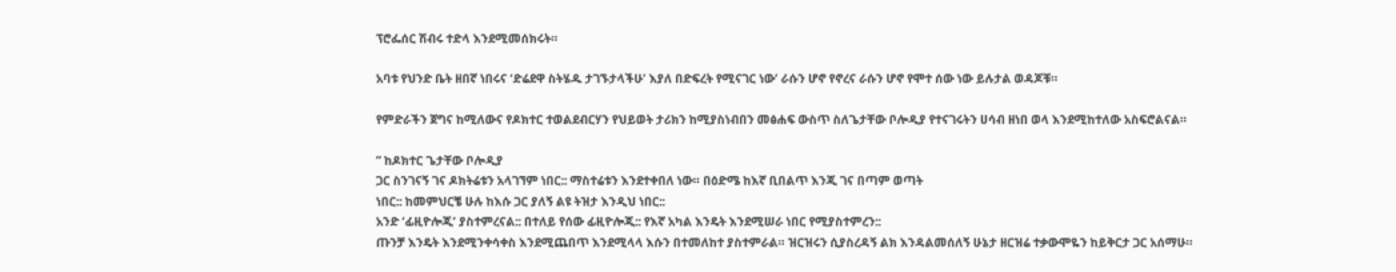ፕሮፌሰር ሽብሩ ተድላ እንደሚመሰክሩት።

አባቱ የህንድ ቤት ዘበኛ ነበሩና ‘ድሬደዋ ስትሄዱ ታገኙታላችሁ’ እያለ በድፍረት የሚናገር ነው’ ራሱን ሆኖ የኖረና ራሱን ሆኖ የሞተ ሰው ነው ይሉታል ወዳጆቹ።

የምድራችን ጀግና ከሚለውና የዶክተር ተወልደብርሃን የህይወት ታሪክን ከሚያስነብበን መፅሐፍ ውስጥ ስለጌታቸው ቦሎዲያ የተናገሩትን ሀሳብ ዘነበ ወላ እንደሚከተለው አስፍሮልናል።

” ከዶክተር ጌታቸው ቦሎዲያ
ጋር ስንገናኝ ገና ዶክትሬቱን አላገኘም ነበር:: ማስተሬቱን እንደተቀበለ ነው። በዕድሜ ከእኛ ቢበልጥ እንጂ ገና በጣም ወጣት
ነበር:: ከመምህርቼ ሁሉ ከእሱ ጋር ያለኝ ልዩ ትዝታ እንዲህ ነበር::
አንድ ‘ፊዚዮሎጂ’ ያስተምረናል:: በተለይ የሰው ፊዚዮሎጂ:: የእኛ አካል እንዴት እንደሚሠራ ነበር የሚያስተምረን::
ጡንቻ እንዴት እንደሚንቀሳቀስ እንደሚጨበጥ እንደሚላላ እሱን በተመለከተ ያስተምራል። ዝርዝሩን ሲያስረዳኝ ልክ እንዳልመሰለኝ ሁኔታ ዘርዝሬ ተቃውሞዬን ከይቅርታ ጋር አሰማሁ።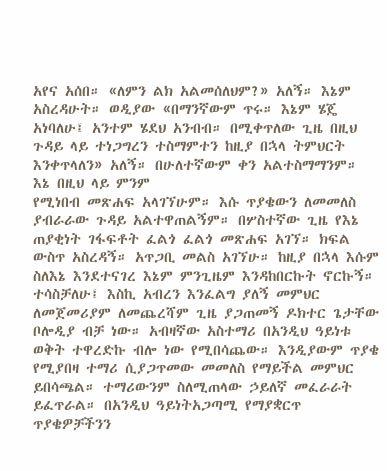አየና አሰበ። «ለምን ልክ አልመሰለህም?» አለኝ። እኔም አስረዳሁት። ወዲያው «በማንኛውም ጥሩ። እኔም ሄጄ አነባለሁ፤ አንተም ሄደህ አንብብ። በሚቀጥለው ጊዜ በዚህ ጉዳይ ላይ ተነጋግረን ተስማምተን ከዚያ በኋላ ትምህርት እንቀጥላለን» አለኝ። በሁለተኛውም ቀን አልተስማማንም። እኔ በዚህ ላይ ምንም
የሚነበብ መጽሐፍ አላገኘሁም። እሱ ጥያቄውን ለመመለስ ያብራራው ጉዳይ አልተዋጠልኝም። በሦስተኛው ጊዜ የእኔ ጠያቂነት ገፋፍቶት ፈልጎ ፈልጎ መጽሐፍ አገኘ። ክፍል ውስጥ አስረዳኝ። አጥጋቢ መልስ አገኘሁ። ከዚያ በኋላ እሱም ስለእኔ እንደተናገረ እኔም ምንጊዜም እንዳከበርኩት ኖርኩኝ።  ተሳስቻለሁ፤ እስኪ አብረን እንፈልግ ያለኝ መምህር
ለመጀመሪያም ለመጨረሻም ጊዜ ያጋጠመኝ ዶክተር ጌታቸው ቦሎዲያ ብቻ ነው። አብዛኛው አስተማሪ በአንዲህ ዓይነቱ ወቅት ተዋረድኩ ብሎ ነው የሚበሳጨው። እንዲያውም ጥያቄ የሚያበዛ ተማሪ ሲያጋጥመው መመለስ የማይችል መምህር ይበሳጫል። ተማሪውንም ስለሚጠላው ኃይለኛ መፈራራት ይፈጥራል። በአንዲህ ዓይነትአጋጣሚ የማያቋርጥ ጥያቄዎቻችንን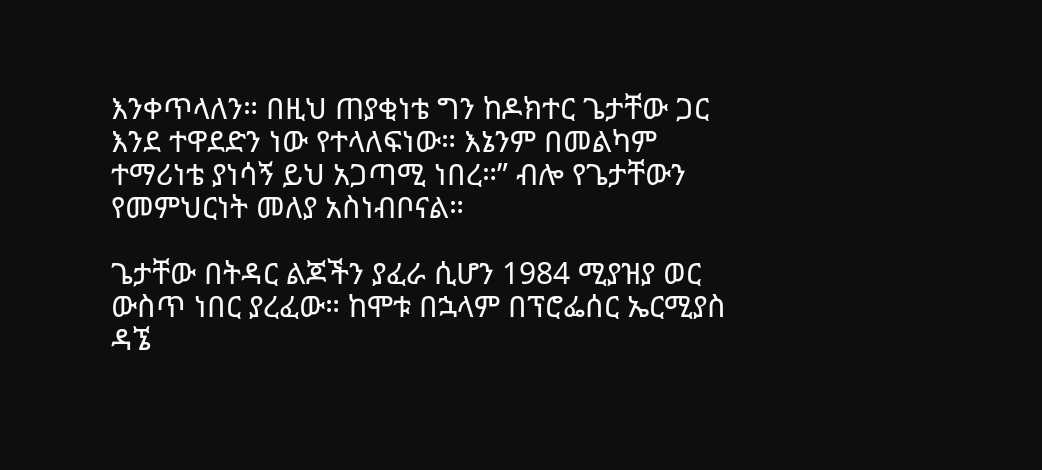እንቀጥላለን። በዚህ ጠያቂነቴ ግን ከዶክተር ጌታቸው ጋር እንደ ተዋደድን ነው የተላለፍነው። እኔንም በመልካም ተማሪነቴ ያነሳኝ ይህ አጋጣሚ ነበረ።” ብሎ የጌታቸውን የመምህርነት መለያ አስነብቦናል።

ጌታቸው በትዳር ልጆችን ያፈራ ሲሆን 1984 ሚያዝያ ወር ውስጥ ነበር ያረፈው። ከሞቱ በኋላም በፕሮፌሰር ኤርሚያስ ዳኜ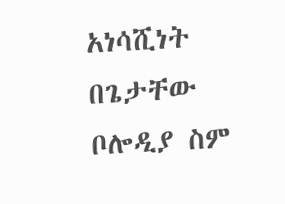አነሳሺነት በጌታቸው ቦሎዲያ ስም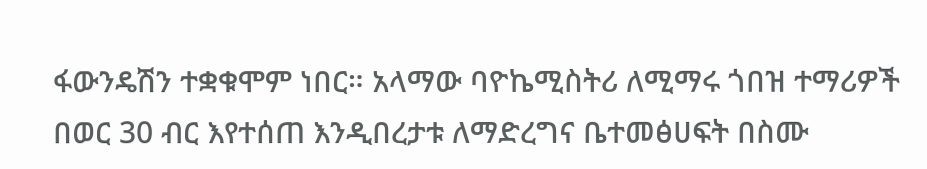ፋውንዴሽን ተቋቁሞም ነበር። አላማው ባዮኬሚስትሪ ለሚማሩ ጎበዝ ተማሪዎች በወር 30 ብር እየተሰጠ እንዲበረታቱ ለማድረግና ቤተመፅሀፍት በስሙ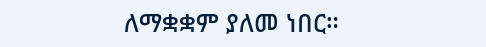ለማቋቋም ያለመ ነበር።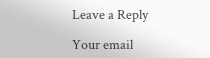Leave a Reply

Your email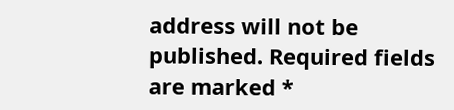address will not be published. Required fields are marked *